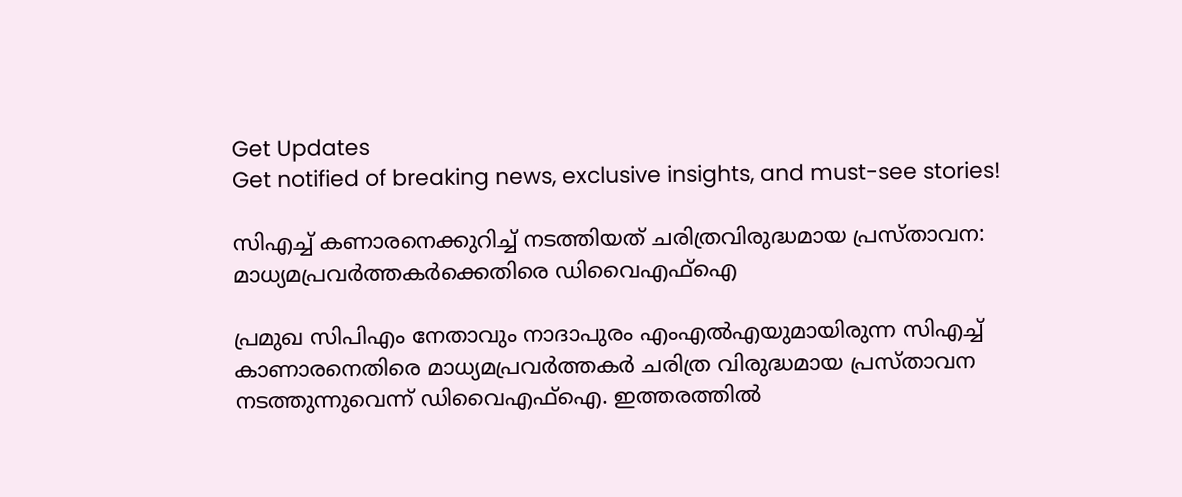Get Updates
Get notified of breaking news, exclusive insights, and must-see stories!

സിഎച്ച് കണാരനെക്കുറിച്ച് നടത്തിയത് ചരിത്രവിരുദ്ധമായ പ്രസ്താവന: മാധ്യമപ്രവർത്തകർക്കെതിരെ ഡിവൈഎഫ്ഐ

പ്രമുഖ സിപിഎം നേതാവും നാദാപുരം എംഎല്‍എയുമായിരുന്ന സിഎച്ച് കാണാരനെതിരെ മാധ്യമപ്രവർത്തകർ ചരിത്ര വിരുദ്ധമായ പ്രസ്താവന നടത്തുന്നുവെന്ന് ഡിവൈഎഫ്ഐ. ഇത്തരത്തില്‍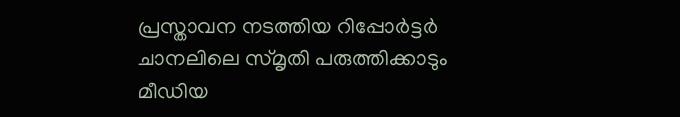പ്രസ്താവന നടത്തിയ റിപ്പോർട്ടർ ചാനലിലെ സ്മൃതി പരുത്തിക്കാടും മീഡിയ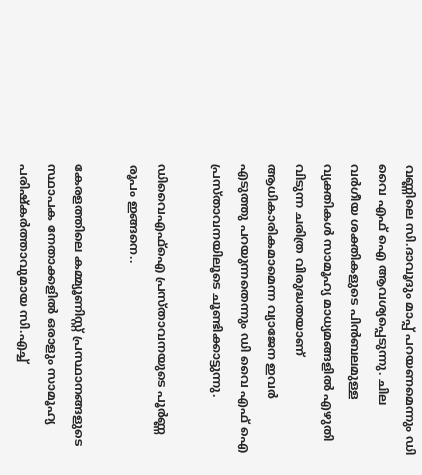വണ്ണിലെ സി.ദാവൂദും മാപ്പ് പറയണമെന്നും ഡി വൈ എഫ് ഐ ആവശ്യപ്പെടുന്നു. ചില വർഗീയ ശക്തികളുടെ പിൻബലമുള്ള വ്യക്തികൾ സാമൂഹ്യ മാധ്യമങ്ങളിൽ എഴുതി വിടുന്ന ചരിത്ര വിരുദ്ധതയാണ് ആധികാരികമാമെന്ന വ്യാജേന ഇവർ എടുത്തു പറയുന്നതെന്നും ഡി വൈ എഫ് ഐ പ്രസ്താവനയിലൂടെ ചൂണ്ടിക്കാട്ടുന്നു.

ഡിവൈഎഫ്ഐ പ്രസ്താവനയുടെ പൂർണ്ണ രൂപം ഇങ്ങനെ..

കേരളത്തിലെ കമ്മ്യൂണിസ്റ്റ് പ്രസ്ഥാനങ്ങളുടെ സ്ഥാപക നേതാക്കളിൽ ഒരാളും സാമൂഹ്യ പരിഷ്കർത്താവുമായ സി.എച്ച്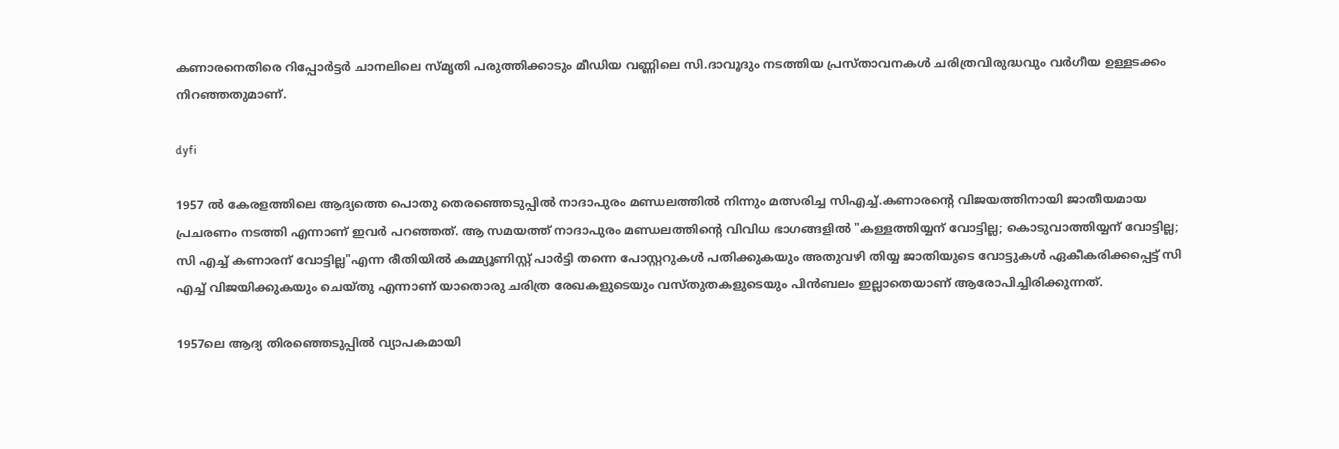കണാരനെതിരെ റിപ്പോർട്ടർ ചാനലിലെ സ്മൃതി പരുത്തിക്കാടും മീഡിയ വണ്ണിലെ സി.ദാവൂദും നടത്തിയ പ്രസ്താവനകൾ ചരിത്രവിരുദ്ധവും വർഗീയ ഉള്ളടക്കം നിറഞ്ഞതുമാണ്.

dyfi

1957 ൽ കേരളത്തിലെ ആദ്യത്തെ പൊതു തെരഞ്ഞെടുപ്പിൽ നാദാപുരം മണ്ഡലത്തിൽ നിന്നും മത്സരിച്ച സിഎച്ച്.കണാരന്റെ വിജയത്തിനായി ജാതീയമായ പ്രചരണം നടത്തി എന്നാണ് ഇവർ പറഞ്ഞത്. ആ സമയത്ത് നാദാപുരം മണ്ഡലത്തിന്റെ വിവിധ ഭാഗങ്ങളിൽ "കള്ളത്തിയ്യന് വോട്ടില്ല; കൊടുവാത്തിയ്യന് വോട്ടില്ല; സി എച്ച് കണാരന് വോട്ടില്ല"എന്ന രീതിയിൽ കമ്മ്യൂണിസ്റ്റ് പാർട്ടി തന്നെ പോസ്റ്ററുകൾ പതിക്കുകയും അതുവഴി തിയ്യ ജാതിയുടെ വോട്ടുകൾ ഏകീകരിക്കപ്പെട്ട് സി എച്ച് വിജയിക്കുകയും ചെയ്തു എന്നാണ് യാതൊരു ചരിത്ര രേഖകളുടെയും വസ്തുതകളുടെയും പിൻബലം ഇല്ലാതെയാണ് ആരോപിച്ചിരിക്കുന്നത്.

1957ലെ ആദ്യ തിരഞ്ഞെടുപ്പിൽ വ്യാപകമായി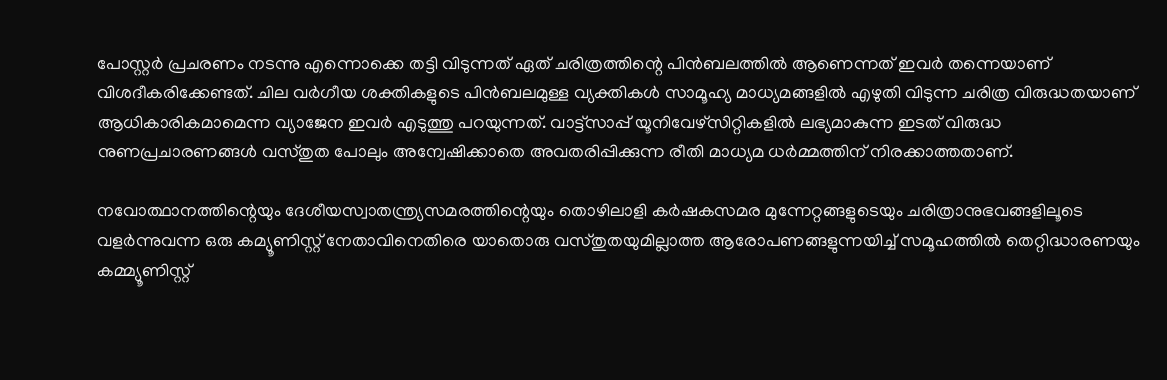പോസ്റ്റർ പ്രചരണം നടന്നു എന്നൊക്കെ തട്ടി വിടുന്നത് ഏത് ചരിത്രത്തിന്റെ പിൻബലത്തിൽ ആണെന്നത് ഇവർ തന്നെയാണ് വിശദീകരിക്കേണ്ടത്. ചില വർഗീയ ശക്തികളുടെ പിൻബലമുള്ള വ്യക്തികൾ സാമൂഹ്യ മാധ്യമങ്ങളിൽ എഴുതി വിടുന്ന ചരിത്ര വിരുദ്ധതയാണ് ആധികാരികമാമെന്ന വ്യാജേന ഇവർ എടുത്തു പറയുന്നത്. വാട്ട്സാപ്പ് യൂനിവേഴ്സിറ്റികളിൽ ലഭ്യമാകുന്ന ഇടത് വിരുദ്ധ നുണപ്രചാരണങ്ങൾ വസ്തുത പോലും അന്വേഷിക്കാതെ അവതരിപ്പിക്കുന്ന രീതി മാധ്യമ ധർമ്മത്തിന് നിരക്കാത്തതാണ്.

നവോത്ഥാനത്തിന്റെയും ദേശീയസ്വാതന്ത്ര്യസമരത്തിന്റെയും തൊഴിലാളി കർഷകസമര മുന്നേറ്റങ്ങളുടെയും ചരിത്രാനുഭവങ്ങളിലൂടെ വളർന്നുവന്ന ഒരു കമ്യൂണിസ്റ്റ് നേതാവിനെതിരെ യാതൊരു വസ്തുതയുമില്ലാത്ത ആരോപണങ്ങളുന്നയിച്ച് സമൂഹത്തിൽ തെറ്റിദ്ധാരണയും കമ്മ്യൂണിസ്റ്റ്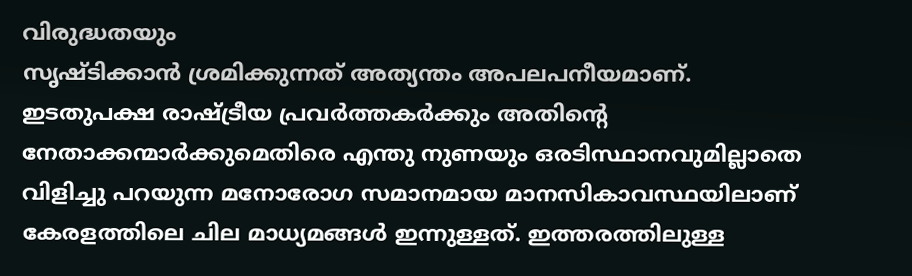വിരുദ്ധതയും
സൃഷ്ടിക്കാൻ ശ്രമിക്കുന്നത് അത്യന്തം അപലപനീയമാണ്. ഇടതുപക്ഷ രാഷ്ട്രീയ പ്രവർത്തകർക്കും അതിന്റെ നേതാക്കന്മാർക്കുമെതിരെ എന്തു നുണയും ഒരടിസ്ഥാനവുമില്ലാതെ വിളിച്ചു പറയുന്ന മനോരോഗ സമാനമായ മാനസികാവസ്ഥയിലാണ് കേരളത്തിലെ ചില മാധ്യമങ്ങൾ ഇന്നുള്ളത്. ഇത്തരത്തിലുള്ള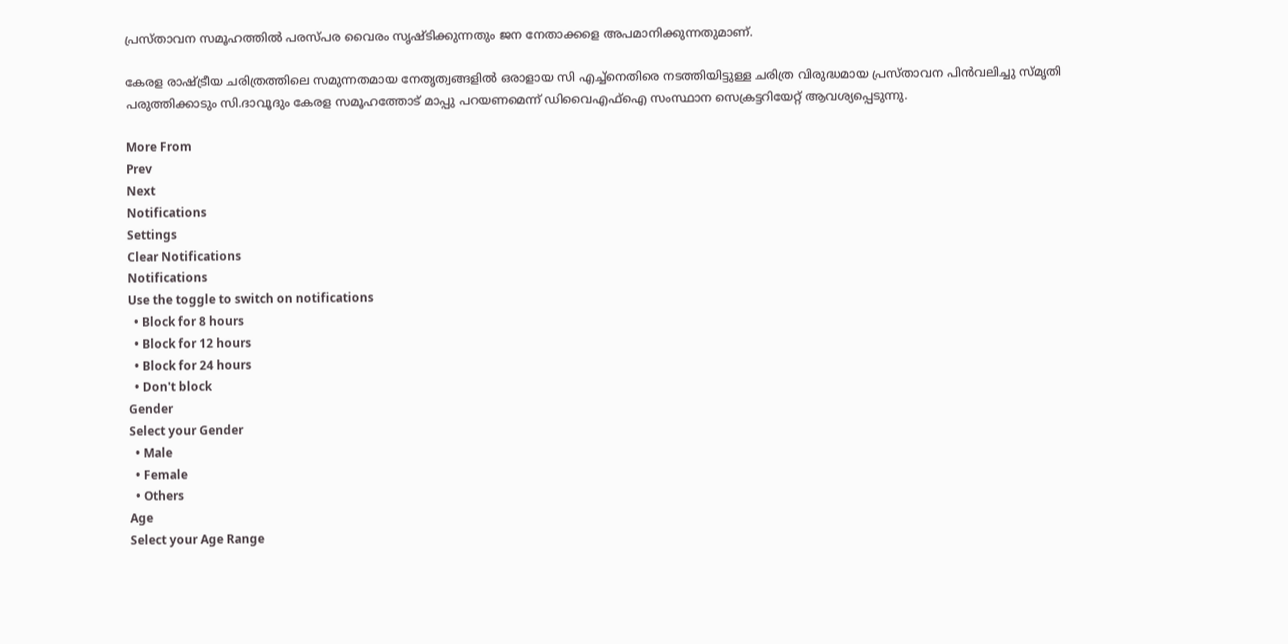പ്രസ്താവന സമൂഹത്തിൽ പരസ്പര വൈരം സൃഷ്ടിക്കുന്നതും ജന നേതാക്കളെ അപമാനിക്കുന്നതുമാണ്.

കേരള രാഷ്ട്രീയ ചരിത്രത്തിലെ സമുന്നതമായ നേതൃത്വങ്ങളിൽ ഒരാളായ സി എച്ച്നെതിരെ നടത്തിയിട്ടുള്ള ചരിത്ര വിരുദ്ധമായ പ്രസ്താവന പിൻവലിച്ചു സ്മൃതി പരുത്തിക്കാടും സി.ദാവൂദും കേരള സമൂഹത്തോട് മാപ്പു പറയണമെന്ന് ഡിവൈഎഫ്ഐ സംസ്ഥാന സെക്രട്ടറിയേറ്റ് ആവശ്യപ്പെടുന്നു.

More From
Prev
Next
Notifications
Settings
Clear Notifications
Notifications
Use the toggle to switch on notifications
  • Block for 8 hours
  • Block for 12 hours
  • Block for 24 hours
  • Don't block
Gender
Select your Gender
  • Male
  • Female
  • Others
Age
Select your Age Range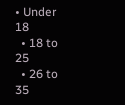• Under 18
  • 18 to 25
  • 26 to 35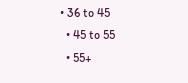• 36 to 45
  • 45 to 55
  • 55+